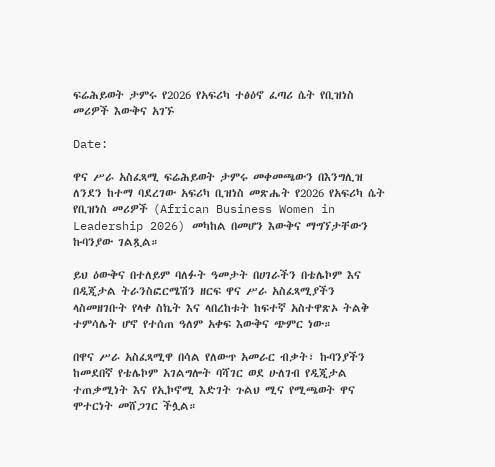ፍሬሕይወት ታምሩ የ2026 የአፍሪካ ተፅዕኖ ፈጣሪ ሴት የቢዝነስ መሪዎች እውቅና አገኙ

Date:

ዋና ሥራ አስፈጻሚ ፍሬሕይወት ታምሩ መቀመጫውን በእንግሊዝ ለንደን ከተማ ባደረገው አፍሪካ ቢዝነስ መጽሔት የ2026 የአፍሪካ ሴት የቢዝነስ መሪዎች (African Business Women in Leadership 2026) መካከል በመሆን እውቅና ማግኘታቸውን ኩባንያው ገልጿል።

ይህ ዕውቅና በተለይም ባለፉት ዓመታት በሀገራችን በቴሌኮም እና በዲጂታል ትራንስፎርሜሽን ዘርፍ ዋና ሥራ አስፈጻሚያችን ላስመዘገቡት የላቀ ስኬት እና ላበረከቱት ከፍተኛ አስተዋጽኦ ትልቅ ተምሳሌት ሆኖ የተሰጠ ዓለም አቀፍ እውቅና ጭምር ነው።

በዋና ሥራ አስፈጻሚዋ በሳል የለውጥ አመራር ብቃት፣ ኩባንያችን ከመደበኛ የቴሌኮም አገልግሎት ባሻገር ወደ ሁለገብ የዲጂታል ተጠቃሚነት እና የኢኮኖሚ እድገት ጉልህ ሚና የሚጫወት ዋና ሞተርነት መሸጋገር ችሏል።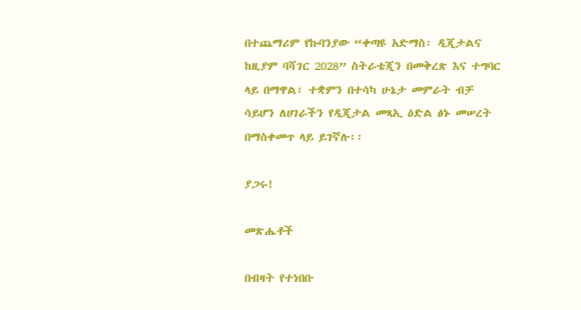በተጨማሪም የኩባንያው “ቀጣዩ አድማስ፡ ዲጂታልና ከዚያም ባሻገር 2028” ስትራቴጂን በመቅረጽ እና ተግባር ላይ በማዋል፣ ተቋምን በተሳካ ሁኔታ መምራት ብቻ ሳይሆን ለሀገራችን የዲጂታል መጻኢ ዕድል ፅኑ መሠረት በማስቀመጥ ላይ ይገኛሉ፡፡

ያጋሩ!

መጽሔቶች

በብዛት የተነበቡ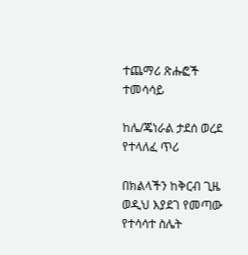ተጨማሪ ጽሑፎች
ተመሳሳይ

ከሌ/ጄነራል ታደሰ ወረደ የተላለፈ ጥሪ

በክልላችን ከቅርብ ጊዜ ወዲህ እያደገ የመጣው የተሳሳተ ስሌት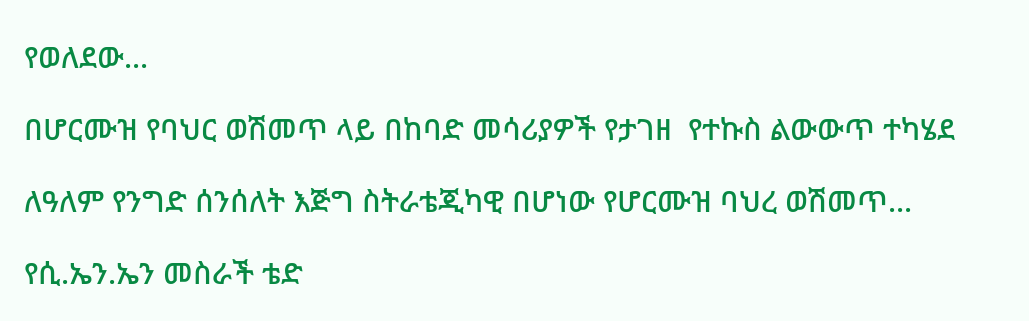የወለደው...

በሆርሙዝ የባህር ወሽመጥ ላይ በከባድ መሳሪያዎች የታገዘ  የተኩስ ልውውጥ ተካሄደ

ለዓለም የንግድ ሰንሰለት እጅግ ስትራቴጂካዊ በሆነው የሆርሙዝ ባህረ ወሽመጥ...

የሲ.ኤን.ኤን መስራች ቴድ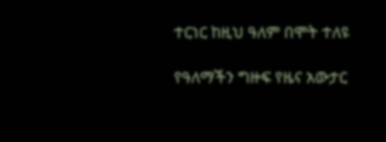ተርነር ከዚህ ዓለም በሞት ተለዩ

የዓለማችን ግዙፍ የዜና አውታር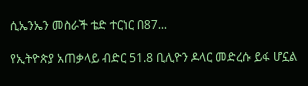ሲኤንኤን መስራች ቴድ ተርነር በ87...

የኢትዮጵያ አጠቃላይ ብድር 51.8 ቢሊዮን ዶላር መድረሱ ይፋ ሆኗል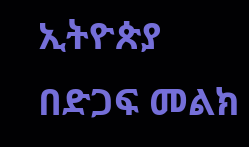ኢትዮጵያ  በድጋፍ መልክ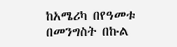ከአሜሪካ በየዓመቱ  በመንግስት በኩል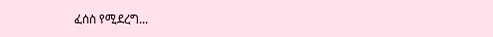ፈሰስ የሚደረግ...